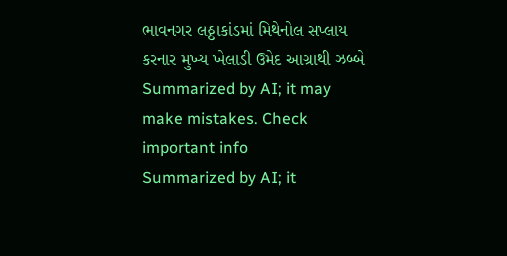ભાવનગર લઠ્ઠાકાંડમાં મિથેનોલ સપ્લાય કરનાર મુખ્ય ખેલાડી ઉમેદ આગ્રાથી ઝબ્બે
Summarized by AI; it may make mistakes. Check important info
Summarized by AI; it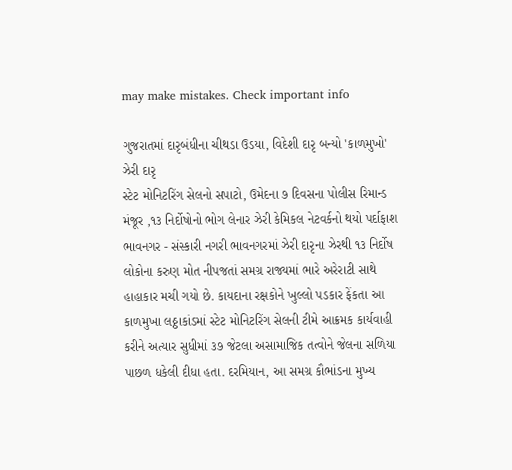may make mistakes. Check important info

ગુજરાતમાં દારૃબંધીના ચીથડા ઉડયા, વિદેશી દારૃ બન્યો 'કાળમુખો' ઝેરી દારૃ
સ્ટેટ મોનિટરિંગ સેલનો સપાટો, ઉમેદના ૭ દિવસના પોલીસ રિમાન્ડ મંજૂર ,૧૩ નિર્દોષોનો ભોગ લેનાર ઝેરી કેમિકલ નેટવર્કનો થયો પર્દાફાશ
ભાવનગર - સંસ્કારી નગરી ભાવનગરમાં ઝેરી દારૃના ઝેરથી ૧૩ નિર્દોષ લોકોના કરુણ મોત નીપજતાં સમગ્ર રાજ્યમાં ભારે અરેરાટી સાથે હાહાકાર મચી ગયો છે. કાયદાના રક્ષકોને ખુલ્લો પડકાર ફેંકતા આ કાળમુખા લઠ્ઠાકાંડમાં સ્ટેટ મોનિટરિંગ સેલની ટીમે આક્રમક કાર્યવાહી કરીને અત્યાર સુધીમાં ૩૭ જેટલા અસામાજિક તત્વોને જેલના સળિયા પાછળ ધકેલી દીધા હતા. દરમિયાન, આ સમગ્ર કૌભાંડના મુખ્ય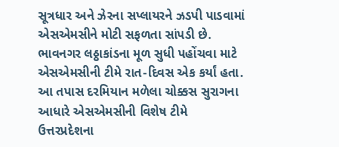સૂત્રધાર અને ઝેરના સપ્લાયરને ઝડપી પાડવામાં એસએમસીને મોટી સફળતા સાંપડી છે.
ભાવનગર લઠ્ઠાકાંડના મૂળ સુધી પહોંચવા માટે એસએમસીની ટીમે રાત-દિવસ એક કર્યાં હતા. આ તપાસ દરમિયાન મળેલા ચોક્કસ સુરાગના આધારે એસએમસીની વિશેષ ટીમે ઉત્તરપ્રદેશના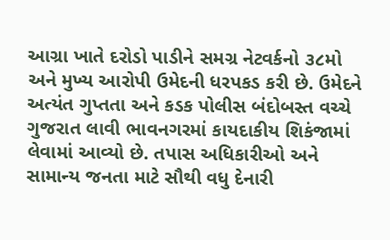આગ્રા ખાતે દરોડો પાડીને સમગ્ર નેટવર્કનો ૩૮મો અને મુખ્ય આરોપી ઉમેદની ધરપકડ કરી છે. ઉમેદને અત્યંત ગુપ્તતા અને કડક પોલીસ બંદોબસ્ત વચ્ચે ગુજરાત લાવી ભાવનગરમાં કાયદાકીય શિકંજામાં લેવામાં આવ્યો છે. તપાસ અધિકારીઓ અને સામાન્ય જનતા માટે સૌથી વધુ દેનારી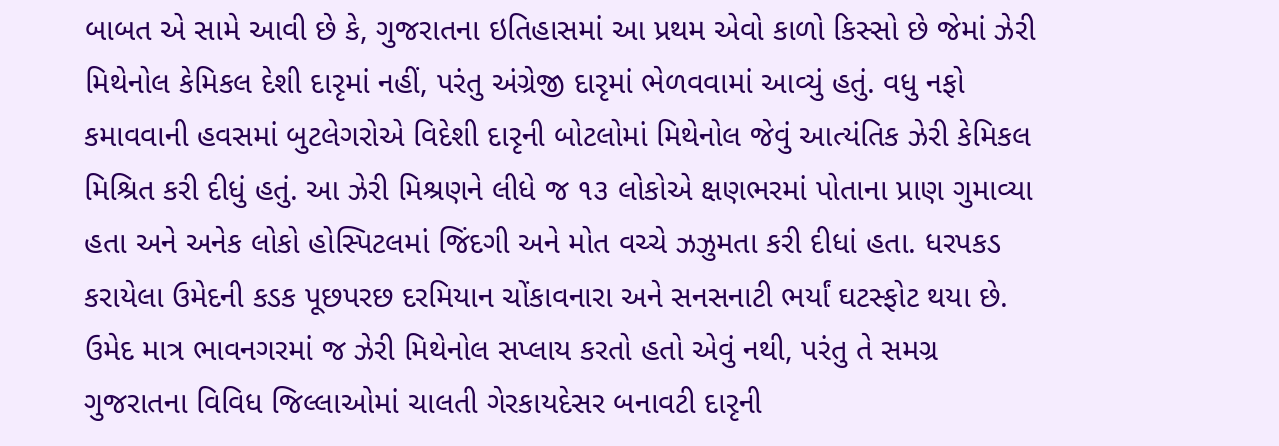બાબત એ સામે આવી છે કે, ગુજરાતના ઇતિહાસમાં આ પ્રથમ એવો કાળો કિસ્સો છે જેમાં ઝેરી મિથેનોલ કેમિકલ દેશી દારૃમાં નહીં, પરંતુ અંગ્રેજી દારૃમાં ભેળવવામાં આવ્યું હતું. વધુ નફો કમાવવાની હવસમાં બુટલેગરોએ વિદેશી દારૃની બોટલોમાં મિથેનોલ જેવું આત્યંતિક ઝેરી કેમિકલ મિશ્રિત કરી દીધું હતું. આ ઝેરી મિશ્રણને લીધે જ ૧૩ લોકોએ ક્ષણભરમાં પોતાના પ્રાણ ગુમાવ્યા હતા અને અનેક લોકો હોસ્પિટલમાં જિંદગી અને મોત વચ્ચે ઝઝુમતા કરી દીધાં હતા. ધરપકડ કરાયેલા ઉમેદની કડક પૂછપરછ દરમિયાન ચોંકાવનારા અને સનસનાટી ભર્યાં ઘટસ્ફોટ થયા છે. ઉમેદ માત્ર ભાવનગરમાં જ ઝેરી મિથેનોલ સપ્લાય કરતો હતો એવું નથી, પરંતુ તે સમગ્ર ગુજરાતના વિવિધ જિલ્લાઓમાં ચાલતી ગેરકાયદેસર બનાવટી દારૃની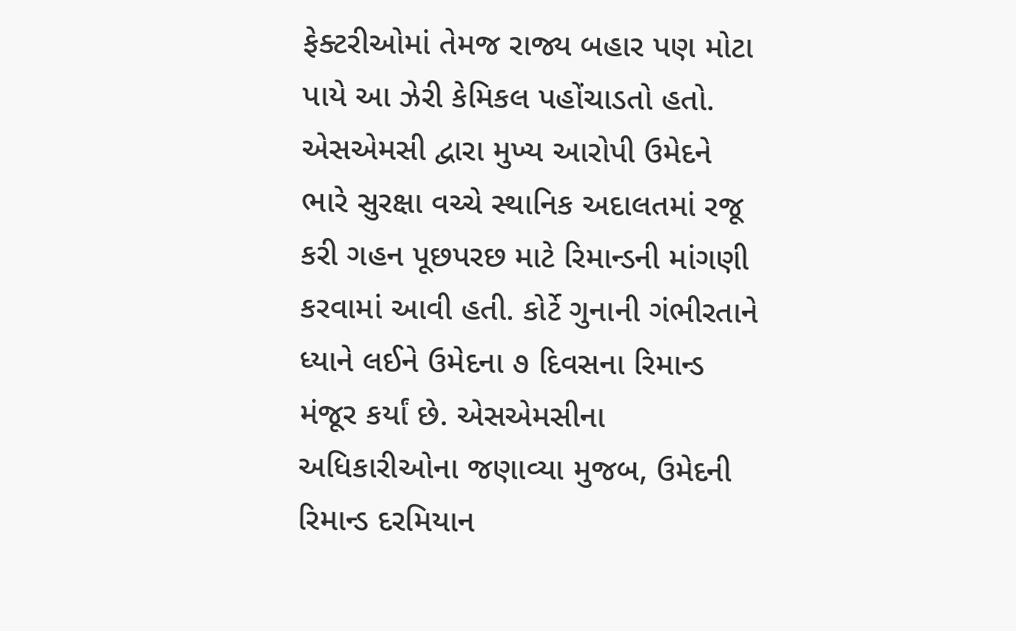ફેક્ટરીઓમાં તેમજ રાજ્ય બહાર પણ મોટા પાયે આ ઝેરી કેમિકલ પહોંચાડતો હતો. એસએમસી દ્વારા મુખ્ય આરોપી ઉમેદને ભારે સુરક્ષા વચ્ચે સ્થાનિક અદાલતમાં રજૂ કરી ગહન પૂછપરછ માટે રિમાન્ડની માંગણી કરવામાં આવી હતી. કોર્ટે ગુનાની ગંભીરતાને ધ્યાને લઈને ઉમેદના ૭ દિવસના રિમાન્ડ મંજૂર કર્યાં છે. એસએમસીના અધિકારીઓના જણાવ્યા મુજબ, ઉમેદની રિમાન્ડ દરમિયાન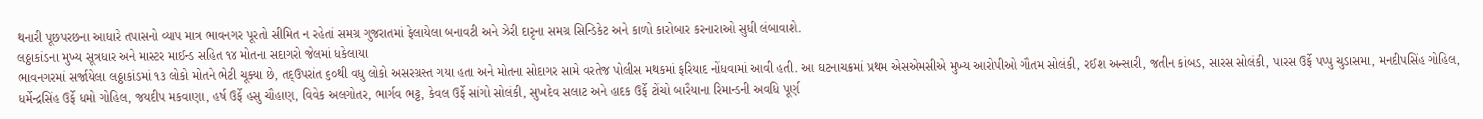થનારી પૂછપરછના આધારે તપાસનો વ્યાપ માત્ર ભાવનગર પૂરતો સીમિત ન રહેતાં સમગ્ર ગુજરાતમાં ફેલાયેલા બનાવટી અને ઝેરી દારૃના સમગ્ર સિન્ડિકેટ અને કાળો કારોબાર કરનારાઓ સુધી લંબાવાશે.
લઠ્ઠાકાંડના મુખ્ય સૂત્રધાર અને માસ્ટર માઈન્ડ સહિત ૧૪ મોતના સદાગરો જેલમાં ધકેલાયા
ભાવનગરમાં સર્જાયેલા લઠ્ઠાકાંડમાં ૧૩ લોકો મોતને ભેટી ચૂક્યા છે, તદ્ઉપરાંત ૬૦થી વધુ લોકો અસરગ્રસ્ત ગયા હતા અને મોતના સોદાગર સામે વરતેજ પોલીસ મથકમાં ફરિયાદ નોંધવામાં આવી હતી. આ ઘટનાચક્રમાં પ્રથમ એસએમસીએ મુખ્ય આરોપીઓ ગૌતમ સોલંકી, રઈશ અન્સારી, જતીન કાંબડ, સારસ સોલંકી, પારસ ઉર્ફે પપ્પુ ચુડાસમા, મનદીપસિંહ ગોહિલ, ધર્મેન્દ્રસિંહ ઉર્ફે ધમો ગોહિલ, જયદીપ મકવાણા, હર્ષ ઉર્ફે હસુ ચૌહાણ, વિવેક અલગોતર, ભાર્ગવ ભટ્ટ, કેવલ ઉર્ફે સાંગો સોલંકી, સુખદેવ સલાટ અને હાદક ઉર્ફે ટોંચો બારૈયાના રિમાન્ડની અવધિ પૂર્ણ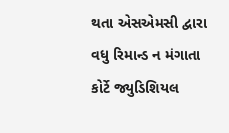થતા એસએમસી દ્વારા વધુ રિમાન્ડ ન મંગાતા કોર્ટે જ્યુડિશિયલ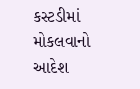કસ્ટડીમાં મોકલવાનો આદેશ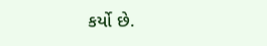કર્યો છે.